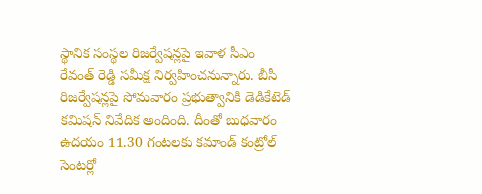స్థానిక సంస్థల రిజర్వేషన్లపై ఇవాళ సీఎం రేవంత్ రెడ్డి సమీక్ష నిర్వహించనున్నారు. బీసీ రిజర్వేషన్లపై సోమవారం ప్రభుత్వానికి డెడికేటెడ్ కమిషన్ నివేదిక అందింది. దీంతో బుధవారం ఉదయం 11.30 గంటలకు కమాండ్ కంట్రోల్ సెంటర్లో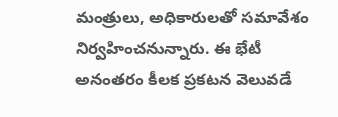మంత్రులు, అధికారులతో సమావేశం నిర్వహించనున్నారు. ఈ భేటీ అనంతరం కీలక ప్రకటన వెలువడే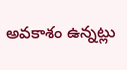అవకాశం ఉన్నట్లు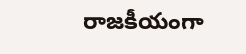రాజకీయంగా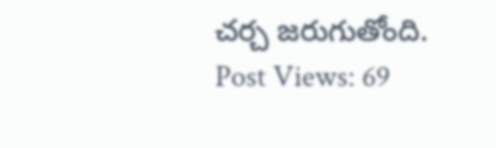చర్చ జరుగుతోంది.
Post Views: 69